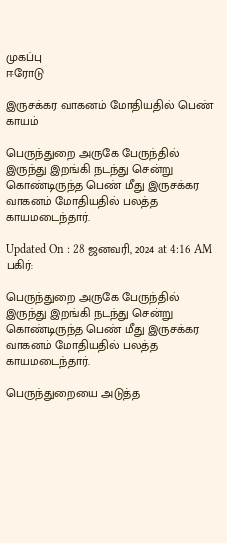முகப்பு
ஈரோடு

இருசக்கர வாகனம் மோதியதில் பெண் காயம்

பெருந்துறை அருகே பேருந்தில் இருந்து இறங்கி நடந்து சென்று கொண்டிருந்த பெண் மீது இருசக்கர வாகனம் மோதியதில் பலத்த காயமடைந்தார்.

Updated On : 28 ஜனவரி, 2024 at 4:16 AM
பகிர்:

பெருந்துறை அருகே பேருந்தில் இருந்து இறங்கி நடந்து சென்று கொண்டிருந்த பெண் மீது இருசக்கர வாகனம் மோதியதில் பலத்த காயமடைந்தார்.

பெருந்துறையை அடுத்த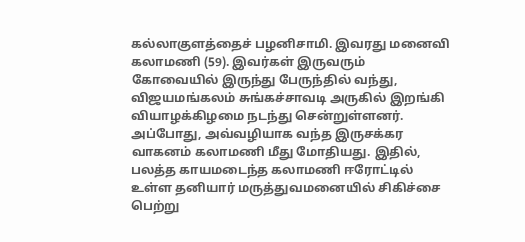கல்லாகுளத்தைச் பழனிசாமி. இவரது மனைவி கலாமணி (59). இவர்கள் இருவரும் கோவையில் இருந்து பேருந்தில் வந்து, விஜயமங்கலம் சுங்கச்சாவடி அருகில் இறங்கி வியாழக்கிழமை நடந்து சென்றுள்ளனர். அப்போது, அவ்வழியாக வந்த இருசக்கர வாகனம் கலாமணி மீது மோதியது. இதில், பலத்த காயமடைந்த கலாமணி ஈரோட்டில் உள்ள தனியார் மருத்துவமனையில் சிகிச்சை பெற்று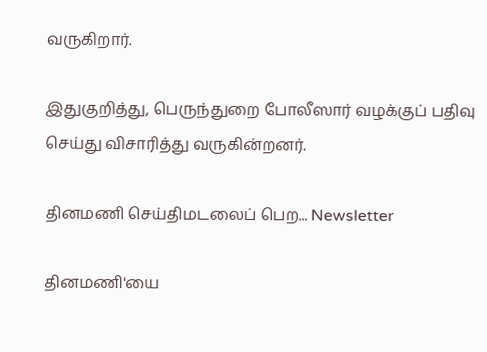வருகிறார்.

இதுகுறித்து, பெருந்துறை போலீஸார் வழக்குப் பதிவு செய்து விசாரித்து வருகின்றனர்.

தினமணி செய்திமடலைப் பெற... Newsletter

தினமணி'யை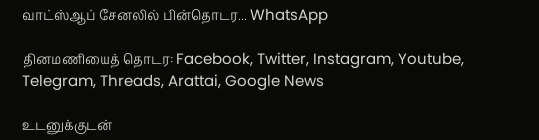வாட்ஸ்ஆப் சேனலில் பின்தொடர... WhatsApp

தினமணியைத் தொடர: Facebook, Twitter, Instagram, Youtube, Telegram, Threads, Arattai, Google News

உடனுக்குடன்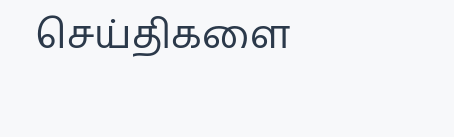செய்திகளை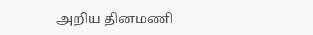அறிய தினமணி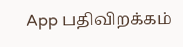App பதிவிறக்கம்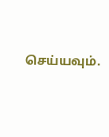செய்யவும்.